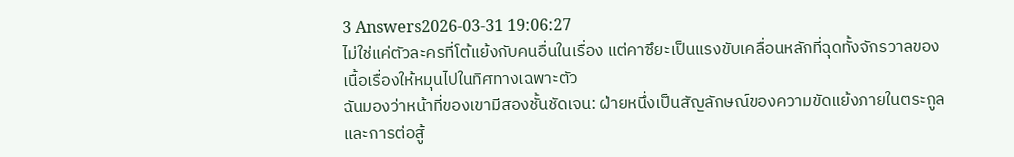3 Answers2026-03-31 19:06:27
ไม่ใช่แค่ตัวละครที่โต้แย้งกับคนอื่นในเรื่อง แต่คาซึยะเป็นแรงขับเคลื่อนหลักที่ฉุดทั้งจักรวาลของเนื้อเรื่องให้หมุนไปในทิศทางเฉพาะตัว
ฉันมองว่าหน้าที่ของเขามีสองชั้นชัดเจน: ฝ่ายหนึ่งเป็นสัญลักษณ์ของความขัดแย้งภายในตระกูลและการต่อสู้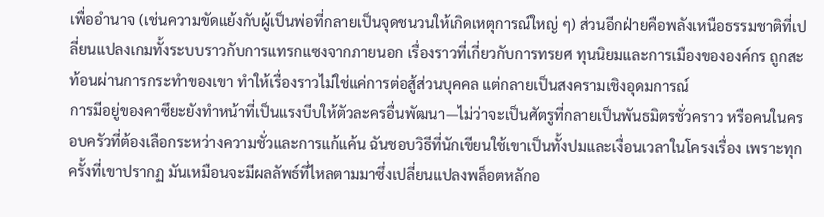เพื่ออำนาจ (เช่นความขัดแย้งกับผู้เป็นพ่อที่กลายเป็นจุดชนวนให้เกิดเหตุการณ์ใหญ่ ๆ) ส่วนอีกฝ่ายคือพลังเหนือธรรมชาติที่เปลี่ยนแปลงเกมทั้งระบบราวกับการแทรกแซงจากภายนอก เรื่องราวที่เกี่ยวกับการทรยศ ทุนนิยมและการเมืองขององค์กร ถูกสะท้อนผ่านการกระทำของเขา ทำให้เรื่องราวไม่ใช่แค่การต่อสู้ส่วนบุคคล แต่กลายเป็นสงครามเชิงอุดมการณ์
การมีอยู่ของคาซึยะยังทำหน้าที่เป็นแรงบีบให้ตัวละครอื่นพัฒนา—ไม่ว่าจะเป็นศัตรูที่กลายเป็นพันธมิตรชั่วคราว หรือคนในครอบครัวที่ต้องเลือกระหว่างความชั่วและการแก้แค้น ฉันชอบวิธีที่นักเขียนใช้เขาเป็นทั้งปมและเงื่อนเวลาในโครงเรื่อง เพราะทุกครั้งที่เขาปรากฏ มันเหมือนจะมีผลลัพธ์ที่ไหลตามมาซึ่งเปลี่ยนแปลงพล็อตหลักอ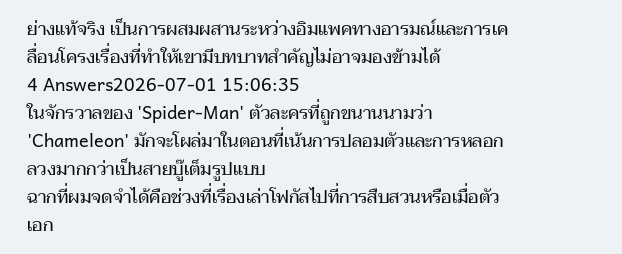ย่างแท้จริง เป็นการผสมผสานระหว่างอิมแพคทางอารมณ์และการเคลื่อนโครงเรื่องที่ทำให้เขามีบทบาทสำคัญไม่อาจมองข้ามได้
4 Answers2026-07-01 15:06:35
ในจักรวาลของ 'Spider-Man' ตัวละครที่ถูกขนานนามว่า 'Chameleon' มักจะโผล่มาในตอนที่เน้นการปลอมตัวและการหลอกลวงมากกว่าเป็นสายบู๊เต็มรูปแบบ
ฉากที่ผมจดจำได้คือช่วงที่เรื่องเล่าโฟกัสไปที่การสืบสวนหรือเมื่อตัวเอก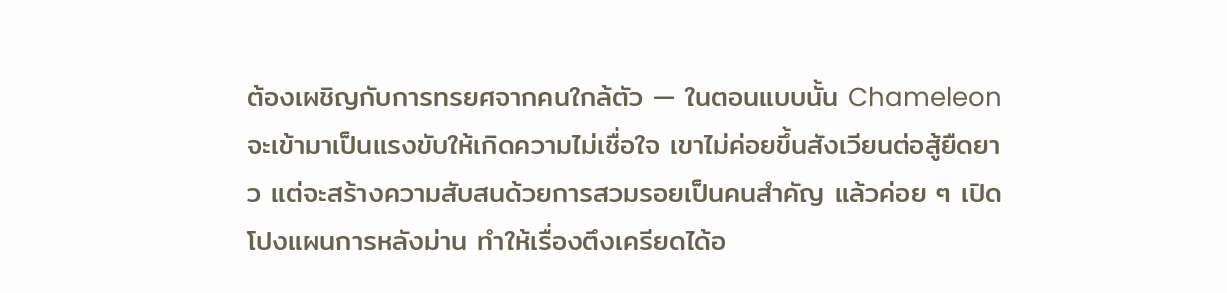ต้องเผชิญกับการทรยศจากคนใกล้ตัว — ในตอนแบบนั้น Chameleon จะเข้ามาเป็นแรงขับให้เกิดความไม่เชื่อใจ เขาไม่ค่อยขึ้นสังเวียนต่อสู้ยืดยาว แต่จะสร้างความสับสนด้วยการสวมรอยเป็นคนสำคัญ แล้วค่อย ๆ เปิดโปงแผนการหลังม่าน ทำให้เรื่องตึงเครียดได้อ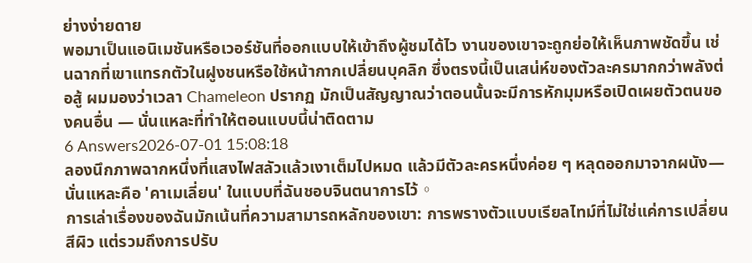ย่างง่ายดาย
พอมาเป็นแอนิเมชันหรือเวอร์ชันที่ออกแบบให้เข้าถึงผู้ชมได้ไว งานของเขาจะถูกย่อให้เห็นภาพชัดขึ้น เช่นฉากที่เขาแทรกตัวในฝูงชนหรือใช้หน้ากากเปลี่ยนบุคลิก ซึ่งตรงนี้เป็นเสน่ห์ของตัวละครมากกว่าพลังต่อสู้ ผมมองว่าเวลา Chameleon ปรากฏ มักเป็นสัญญาณว่าตอนนั้นจะมีการหักมุมหรือเปิดเผยตัวตนของคนอื่น — นั่นแหละที่ทำให้ตอนแบบนี้น่าติดตาม
6 Answers2026-07-01 15:08:18
ลองนึกภาพฉากหนึ่งที่แสงไฟสลัวแล้วเงาเต็มไปหมด แล้วมีตัวละครหนึ่งค่อย ๆ หลุดออกมาจากผนัง—นั่นแหละคือ 'คาเมเลี่ยน' ในแบบที่ฉันชอบจินตนาการไว้。
การเล่าเรื่องของฉันมักเน้นที่ความสามารถหลักของเขา: การพรางตัวแบบเรียลไทม์ที่ไม่ใช่แค่การเปลี่ยนสีผิว แต่รวมถึงการปรับ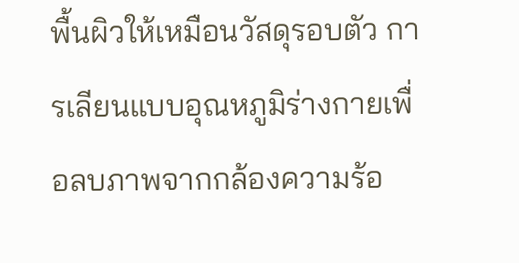พื้นผิวให้เหมือนวัสดุรอบตัว การเลียนแบบอุณหภูมิร่างกายเพื่อลบภาพจากกล้องความร้อ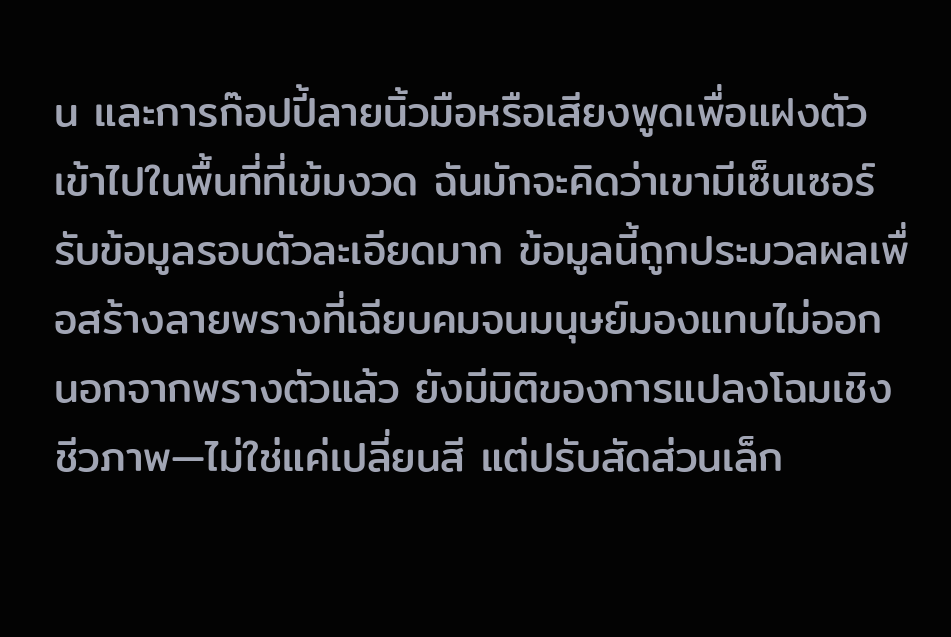น และการก๊อปปี้ลายนิ้วมือหรือเสียงพูดเพื่อแฝงตัวเข้าไปในพื้นที่ที่เข้มงวด ฉันมักจะคิดว่าเขามีเซ็นเซอร์รับข้อมูลรอบตัวละเอียดมาก ข้อมูลนี้ถูกประมวลผลเพื่อสร้างลายพรางที่เฉียบคมจนมนุษย์มองแทบไม่ออก
นอกจากพรางตัวแล้ว ยังมีมิติของการแปลงโฉมเชิงชีวภาพ—ไม่ใช่แค่เปลี่ยนสี แต่ปรับสัดส่วนเล็ก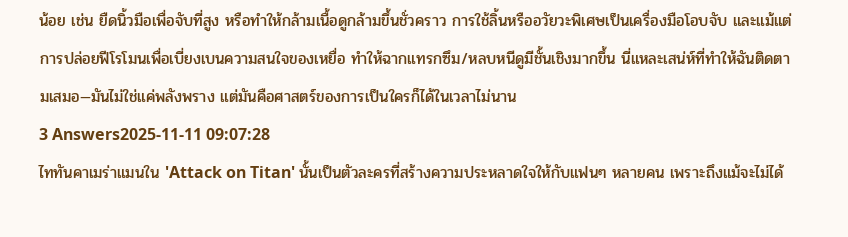น้อย เช่น ยืดนิ้วมือเพื่อจับที่สูง หรือทำให้กล้ามเนื้อดูกล้ามขึ้นชั่วคราว การใช้ลิ้นหรืออวัยวะพิเศษเป็นเครื่องมือโอบจับ และแม้แต่การปล่อยฟีโรโมนเพื่อเบี่ยงเบนความสนใจของเหยื่อ ทำให้ฉากแทรกซึม/หลบหนีดูมีชั้นเชิงมากขึ้น นี่แหละเสน่ห์ที่ทำให้ฉันติดตามเสมอ—มันไม่ใช่แค่พลังพราง แต่มันคือศาสตร์ของการเป็นใครก็ได้ในเวลาไม่นาน
3 Answers2025-11-11 09:07:28
ไททันคาเมร่าแมนใน 'Attack on Titan' นั้นเป็นตัวละครที่สร้างความประหลาดใจให้กับแฟนๆ หลายคน เพราะถึงแม้จะไม่ได้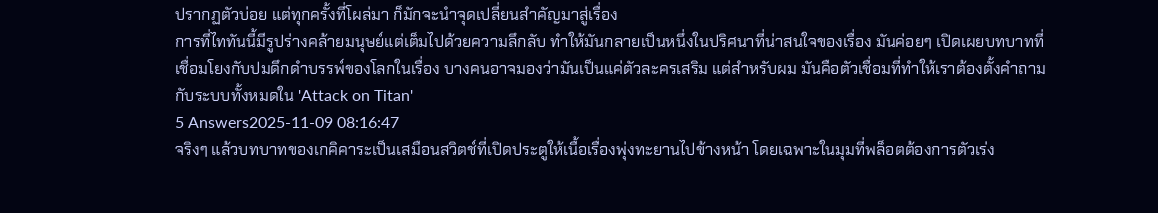ปรากฏตัวบ่อย แต่ทุกครั้งที่โผล่มา ก็มักจะนำจุดเปลี่ยนสำคัญมาสู่เรื่อง
การที่ไททันนี้มีรูปร่างคล้ายมนุษย์แต่เต็มไปด้วยความลึกลับ ทำให้มันกลายเป็นหนึ่งในปริศนาที่น่าสนใจของเรื่อง มันค่อยๆ เปิดเผยบทบาทที่เชื่อมโยงกับปมดึกดำบรรพ์ของโลกในเรื่อง บางคนอาจมองว่ามันเป็นแค่ตัวละครเสริม แต่สำหรับผม มันคือตัวเชื่อมที่ทำให้เราต้องตั้งคำถามกับระบบทั้งหมดใน 'Attack on Titan'
5 Answers2025-11-09 08:16:47
จริงๆ แล้วบทบาทของเกคิคาระเป็นเสมือนสวิตช์ที่เปิดประตูให้เนื้อเรื่องพุ่งทะยานไปข้างหน้า โดยเฉพาะในมุมที่พล็อตต้องการตัวเร่ง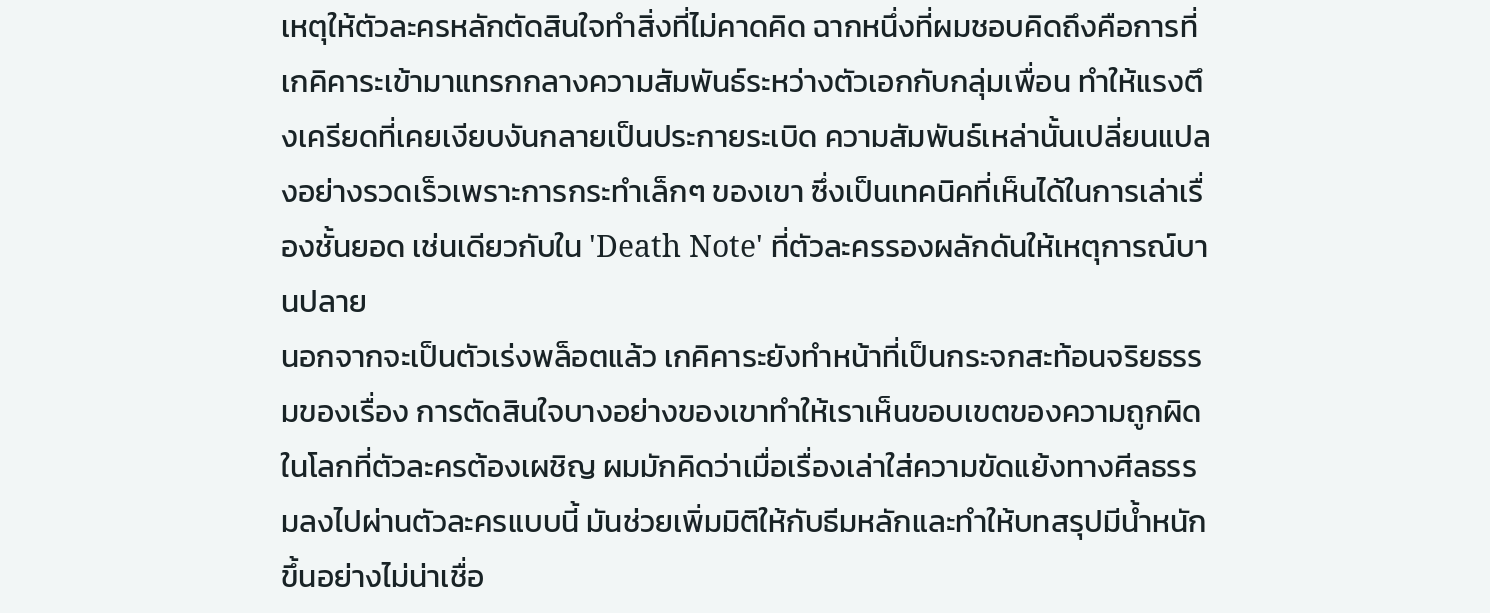เหตุให้ตัวละครหลักตัดสินใจทำสิ่งที่ไม่คาดคิด ฉากหนึ่งที่ผมชอบคิดถึงคือการที่เกคิคาระเข้ามาแทรกกลางความสัมพันธ์ระหว่างตัวเอกกับกลุ่มเพื่อน ทำให้แรงตึงเครียดที่เคยเงียบงันกลายเป็นประกายระเบิด ความสัมพันธ์เหล่านั้นเปลี่ยนแปลงอย่างรวดเร็วเพราะการกระทำเล็กๆ ของเขา ซึ่งเป็นเทคนิคที่เห็นได้ในการเล่าเรื่องชั้นยอด เช่นเดียวกับใน 'Death Note' ที่ตัวละครรองผลักดันให้เหตุการณ์บานปลาย
นอกจากจะเป็นตัวเร่งพล็อตแล้ว เกคิคาระยังทำหน้าที่เป็นกระจกสะท้อนจริยธรรมของเรื่อง การตัดสินใจบางอย่างของเขาทำให้เราเห็นขอบเขตของความถูกผิดในโลกที่ตัวละครต้องเผชิญ ผมมักคิดว่าเมื่อเรื่องเล่าใส่ความขัดแย้งทางศีลธรรมลงไปผ่านตัวละครแบบนี้ มันช่วยเพิ่มมิติให้กับธีมหลักและทำให้บทสรุปมีน้ำหนักขึ้นอย่างไม่น่าเชื่อ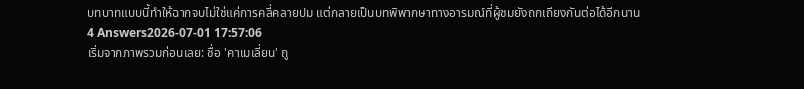บทบาทแบบนี้ทำให้ฉากจบไม่ใช่แค่การคลี่คลายปม แต่กลายเป็นบทพิพากษาทางอารมณ์ที่ผู้ชมยังถกเถียงกันต่อได้อีกนาน
4 Answers2026-07-01 17:57:06
เริ่มจากภาพรวมก่อนเลย: ชื่อ 'คาเมเลี่ยน' ถู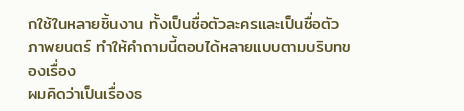กใช้ในหลายชิ้นงาน ทั้งเป็นชื่อตัวละครและเป็นชื่อตัวภาพยนตร์ ทำให้คำถามนี้ตอบได้หลายแบบตามบริบทของเรื่อง
ผมคิดว่าเป็นเรื่องธ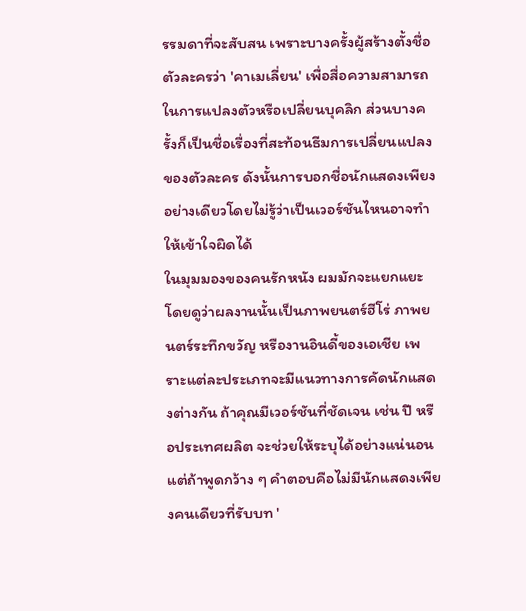รรมดาที่จะสับสน เพราะบางครั้งผู้สร้างตั้งชื่อตัวละครว่า 'คาเมเลี่ยน' เพื่อสื่อความสามารถในการแปลงตัวหรือเปลี่ยนบุคลิก ส่วนบางครั้งก็เป็นชื่อเรื่องที่สะท้อนธีมการเปลี่ยนแปลงของตัวละคร ดังนั้นการบอกชื่อนักแสดงเพียงอย่างเดียวโดยไม่รู้ว่าเป็นเวอร์ชันไหนอาจทำให้เข้าใจผิดได้
ในมุมมองของคนรักหนัง ผมมักจะแยกแยะโดยดูว่าผลงานนั้นเป็นภาพยนตร์ฮีโร่ ภาพยนตร์ระทึกขวัญ หรืองานอินดี้ของเอเชีย เพราะแต่ละประเภทจะมีแนวทางการคัดนักแสดงต่างกัน ถ้าคุณมีเวอร์ชันที่ชัดเจน เช่น ปี หรือประเทศผลิต จะช่วยให้ระบุได้อย่างแน่นอน แต่ถ้าพูดกว้าง ๆ คำตอบคือไม่มีนักแสดงเพียงคนเดียวที่รับบท '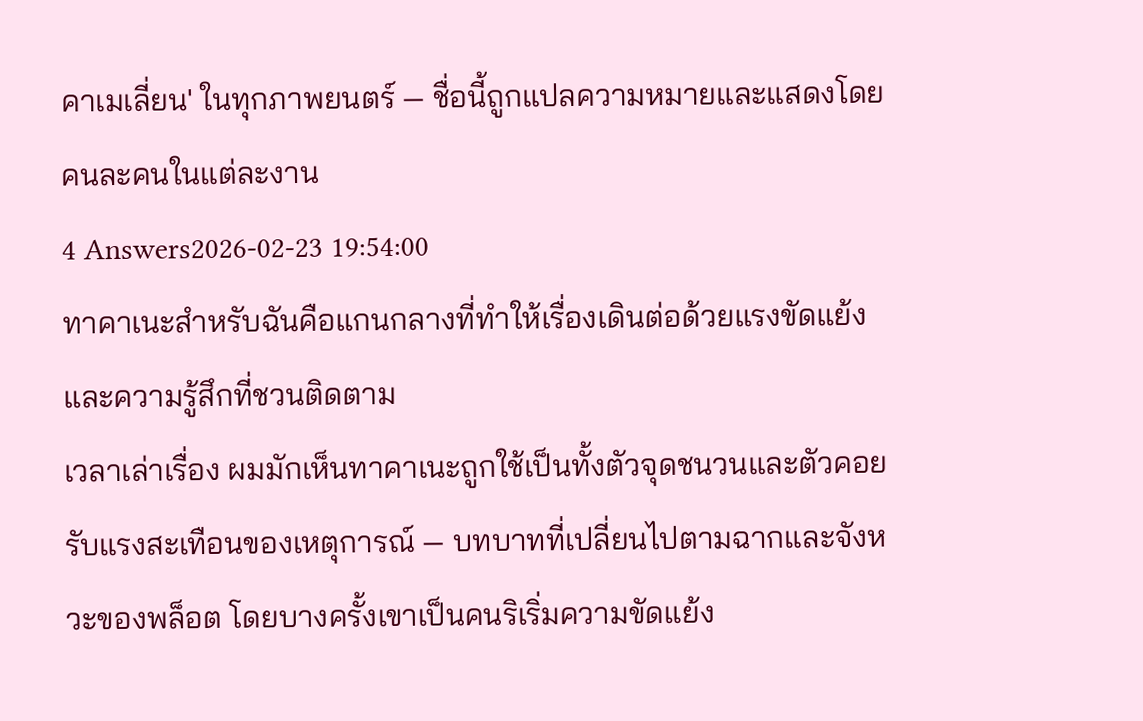คาเมเลี่ยน' ในทุกภาพยนตร์ — ชื่อนี้ถูกแปลความหมายและแสดงโดยคนละคนในแต่ละงาน
4 Answers2026-02-23 19:54:00
ทาคาเนะสำหรับฉันคือแกนกลางที่ทำให้เรื่องเดินต่อด้วยแรงขัดแย้งและความรู้สึกที่ชวนติดตาม
เวลาเล่าเรื่อง ผมมักเห็นทาคาเนะถูกใช้เป็นทั้งตัวจุดชนวนและตัวคอยรับแรงสะเทือนของเหตุการณ์ — บทบาทที่เปลี่ยนไปตามฉากและจังหวะของพล็อต โดยบางครั้งเขาเป็นคนริเริ่มความขัดแย้ง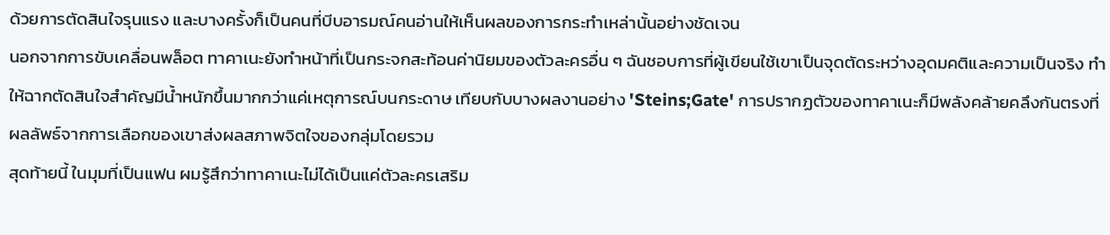ด้วยการตัดสินใจรุนแรง และบางครั้งก็เป็นคนที่บีบอารมณ์คนอ่านให้เห็นผลของการกระทำเหล่านั้นอย่างชัดเจน
นอกจากการขับเคลื่อนพล็อต ทาคาเนะยังทำหน้าที่เป็นกระจกสะท้อนค่านิยมของตัวละครอื่น ๆ ฉันชอบการที่ผู้เขียนใช้เขาเป็นจุดตัดระหว่างอุดมคติและความเป็นจริง ทำให้ฉากตัดสินใจสำคัญมีน้ำหนักขึ้นมากกว่าแค่เหตุการณ์บนกระดาษ เทียบกับบางผลงานอย่าง 'Steins;Gate' การปรากฏตัวของทาคาเนะก็มีพลังคล้ายคลึงกันตรงที่ผลลัพธ์จากการเลือกของเขาส่งผลสภาพจิตใจของกลุ่มโดยรวม
สุดท้ายนี้ ในมุมที่เป็นแฟน ผมรู้สึกว่าทาคาเนะไม่ได้เป็นแค่ตัวละครเสริม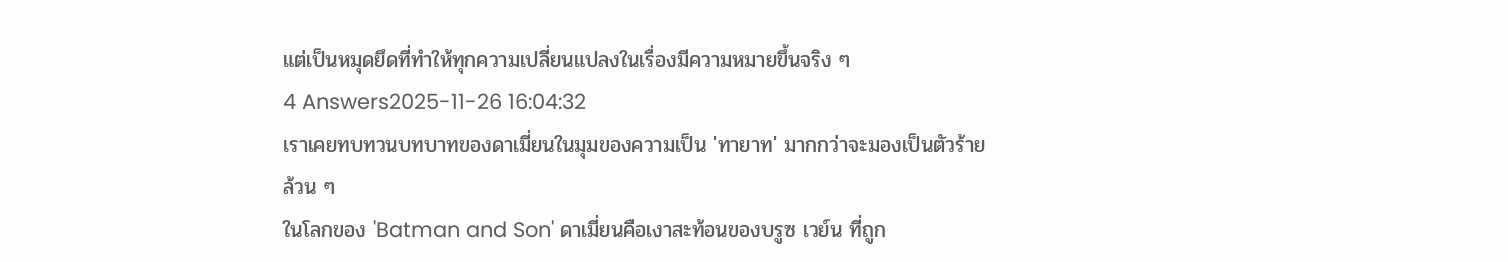แต่เป็นหมุดยึดที่ทำให้ทุกความเปลี่ยนแปลงในเรื่องมีความหมายขึ้นจริง ๆ
4 Answers2025-11-26 16:04:32
เราเคยทบทวนบทบาทของดาเมี่ยนในมุมของความเป็น 'ทายาท' มากกว่าจะมองเป็นตัวร้ายล้วน ๆ
ในโลกของ 'Batman and Son' ดาเมี่ยนคือเงาสะท้อนของบรูซ เวย์น ที่ถูก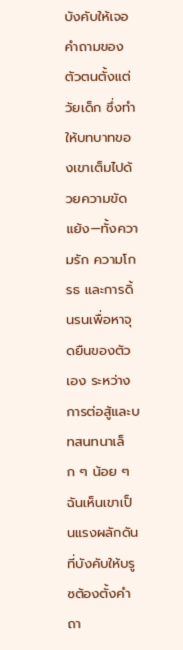บังคับให้เจอคำถามของตัวตนตั้งแต่วัยเด็ก ซึ่งทำให้บทบาทของเขาเต็มไปด้วยความขัดแย้ง—ทั้งความรัก ความโกรธ และการดิ้นรนเพื่อหาจุดยืนของตัวเอง ระหว่างการต่อสู้และบทสนทนาเล็ก ๆ น้อย ๆ ฉันเห็นเขาเป็นแรงผลักดันที่บังคับให้บรูซต้องตั้งคำถา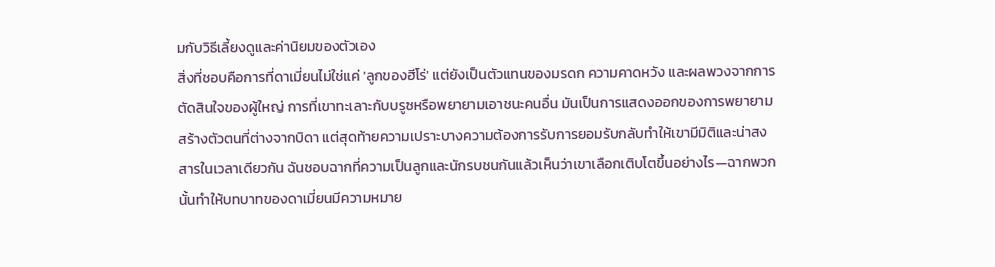มกับวิธีเลี้ยงดูและค่านิยมของตัวเอง
สิ่งที่ชอบคือการที่ดาเมี่ยนไม่ใช่แค่ 'ลูกของฮีโร่' แต่ยังเป็นตัวแทนของมรดก ความคาดหวัง และผลพวงจากการตัดสินใจของผู้ใหญ่ การที่เขาทะเลาะกับบรูซหรือพยายามเอาชนะคนอื่น มันเป็นการแสดงออกของการพยายามสร้างตัวตนที่ต่างจากบิดา แต่สุดท้ายความเปราะบางความต้องการรับการยอมรับกลับทำให้เขามีมิติและน่าสงสารในเวลาเดียวกัน ฉันชอบฉากที่ความเป็นลูกและนักรบชนกันแล้วเห็นว่าเขาเลือกเติบโตขึ้นอย่างไร—ฉากพวกนั้นทำให้บทบาทของดาเมี่ยนมีความหมาย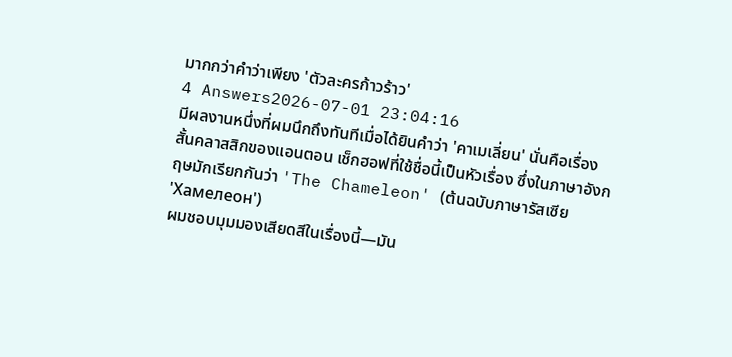มากกว่าคำว่าเพียง 'ตัวละครก้าวร้าว'
4 Answers2026-07-01 23:04:16
มีผลงานหนึ่งที่ผมนึกถึงทันทีเมื่อได้ยินคำว่า 'คาเมเลี่ยน' นั่นคือเรื่องสั้นคลาสสิกของแอนตอน เช็กฮอฟที่ใช้ชื่อนี้เป็นหัวเรื่อง ซึ่งในภาษาอังกฤษมักเรียกกันว่า 'The Chameleon' (ต้นฉบับภาษารัสเซีย 'Хамелеон')
ผมชอบมุมมองเสียดสีในเรื่องนี้—มัน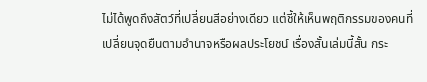ไม่ได้พูดถึงสัตว์ที่เปลี่ยนสีอย่างเดียว แต่ชี้ให้เห็นพฤติกรรมของคนที่เปลี่ยนจุดยืนตามอำนาจหรือผลประโยชน์ เรื่องสั้นเล่มนี้สั้น กระ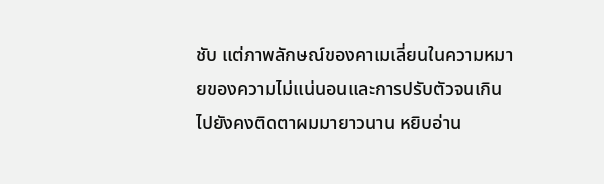ชับ แต่ภาพลักษณ์ของคาเมเลี่ยนในความหมายของความไม่แน่นอนและการปรับตัวจนเกินไปยังคงติดตาผมมายาวนาน หยิบอ่าน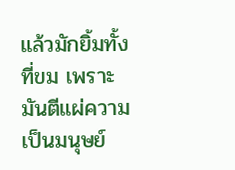แล้วมักยิ้มทั้งที่ขม เพราะมันตีแผ่ความเป็นมนุษย์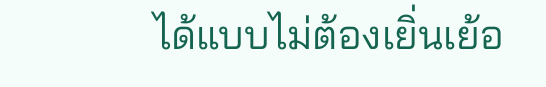ได้แบบไม่ต้องเยิ่นเย้อ